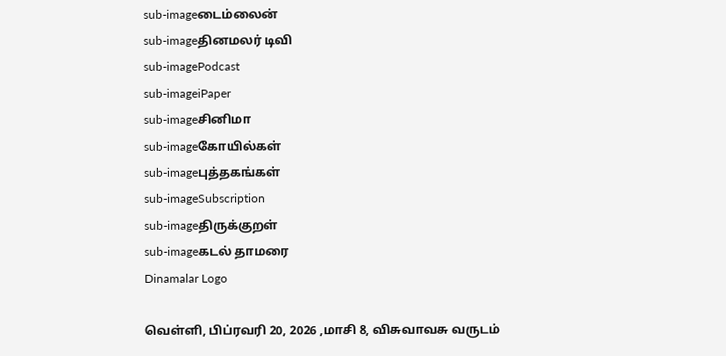sub-imageடைம்லைன்
sub-imageதினமலர் டிவி
sub-imagePodcast
sub-imageiPaper
sub-imageசினிமா
sub-imageகோயில்கள்
sub-imageபுத்தகங்கள்
sub-imageSubscription
sub-imageதிருக்குறள்
sub-imageகடல் தாமரை
Dinamalar Logo

வெள்ளி, பிப்ரவரி 20, 2026 ,மாசி 8, விசுவாவசு வருடம்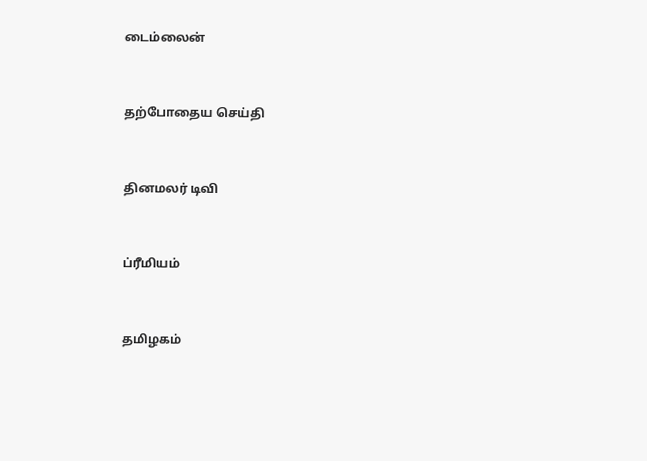டைம்லைன்


தற்போதைய செய்தி


தினமலர் டிவி


ப்ரீமியம்


தமிழகம்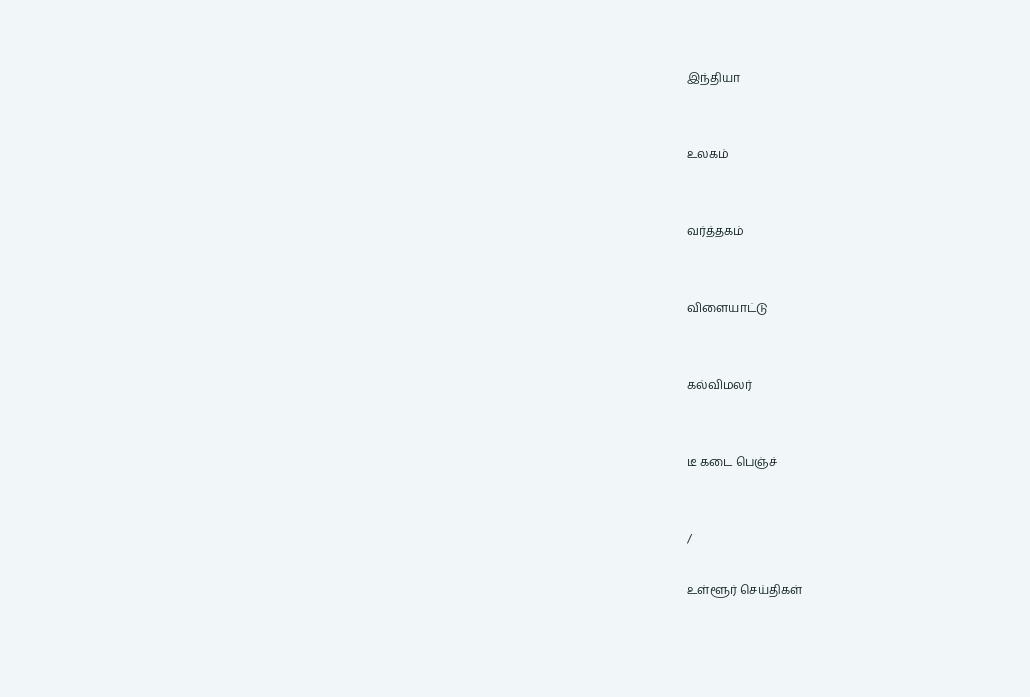இந்தியா


உலகம்


வர்த்தகம்


விளையாட்டு


கல்விமலர்


டீ கடை பெஞ்ச்


/

உள்ளூர் செய்திகள்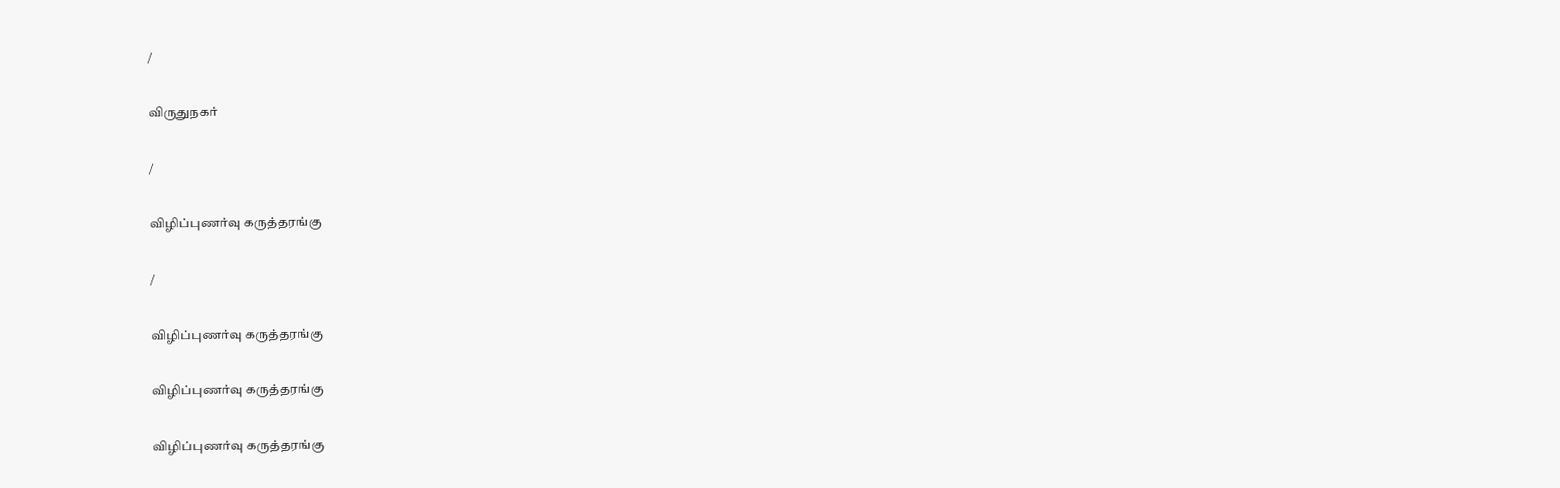/

விருதுநகர்

/

விழிப்புணர்வு கருத்தரங்கு

/

விழிப்புணர்வு கருத்தரங்கு

விழிப்புணர்வு கருத்தரங்கு

விழிப்புணர்வு கருத்தரங்கு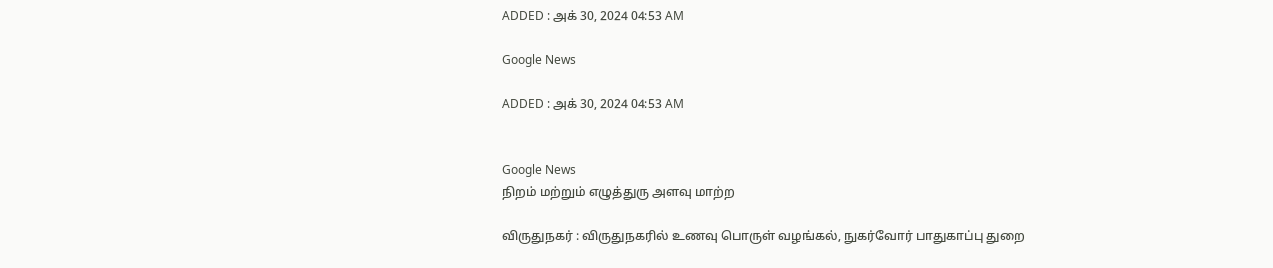ADDED : அக் 30, 2024 04:53 AM

Google News

ADDED : அக் 30, 2024 04:53 AM


Google News
நிறம் மற்றும் எழுத்துரு அளவு மாற்ற

விருதுநகர் : விருதுநகரில் உணவு பொருள் வழங்கல், நுகர்வோர் பாதுகாப்பு துறை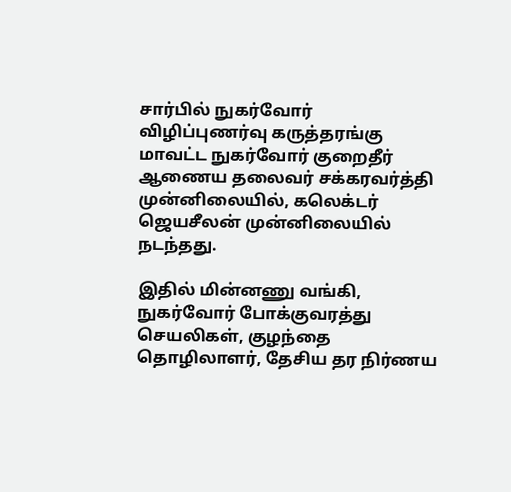சார்பில் நுகர்வோர் விழிப்புணர்வு கருத்தரங்கு மாவட்ட நுகர்வோர் குறைதீர் ஆணைய தலைவர் சக்கரவர்த்தி முன்னிலையில், கலெக்டர் ஜெயசீலன் முன்னிலையில் நடந்தது.

இதில் மின்னணு வங்கி, நுகர்வோர் போக்குவரத்து செயலிகள், குழந்தை தொழிலாளர், தேசிய தர நிர்ணய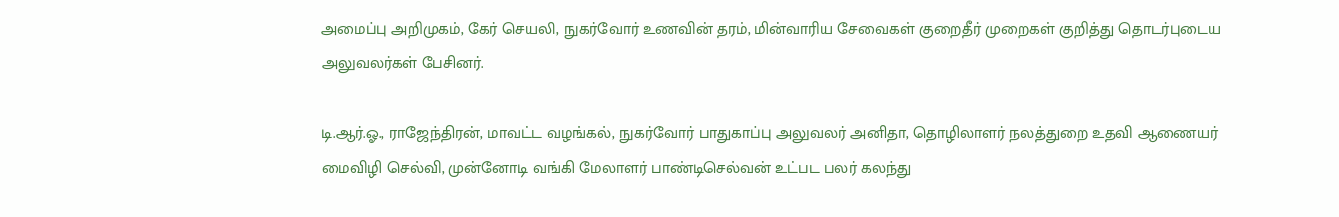அமைப்பு அறிமுகம், கேர் செயலி, நுகர்வோர் உணவின் தரம், மின்வாரிய சேவைகள் குறைதீர் முறைகள் குறித்து தொடர்புடைய அலுவலர்கள் பேசினர்.

டி.ஆர்.ஓ., ராஜேந்திரன், மாவட்ட வழங்கல், நுகர்வோர் பாதுகாப்பு அலுவலர் அனிதா, தொழிலாளர் நலத்துறை உதவி ஆணையர் மைவிழி செல்வி, முன்னோடி வங்கி மேலாளர் பாண்டிசெல்வன் உட்பட பலர் கலந்து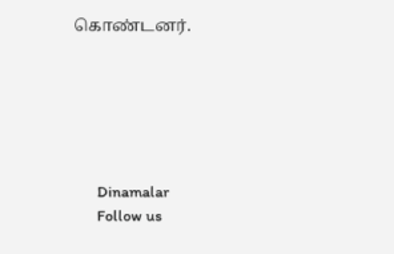கொண்டனர்.






      Dinamalar
      Follow us